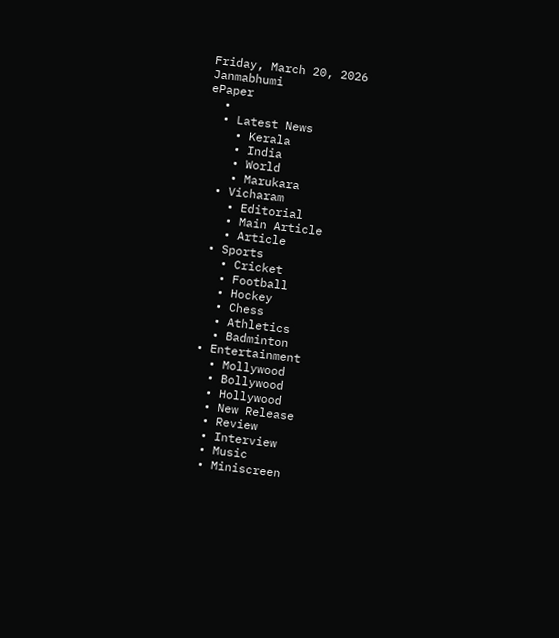Friday, March 20, 2026
Janmabhumi
ePaper
  •
  • Latest News
    • Kerala
    • India
    • World
    • Marukara
  • Vicharam
    • Editorial
    • Main Article
    • Article
  • Sports
    • Cricket
    • Football
    • Hockey
    • Chess
    • Athletics
    • Badminton
  • Entertainment
    • Mollywood
    • Bollywood
    • Hollywood
    • New Release
    • Review
    • Interview
    • Music
    • Miniscreen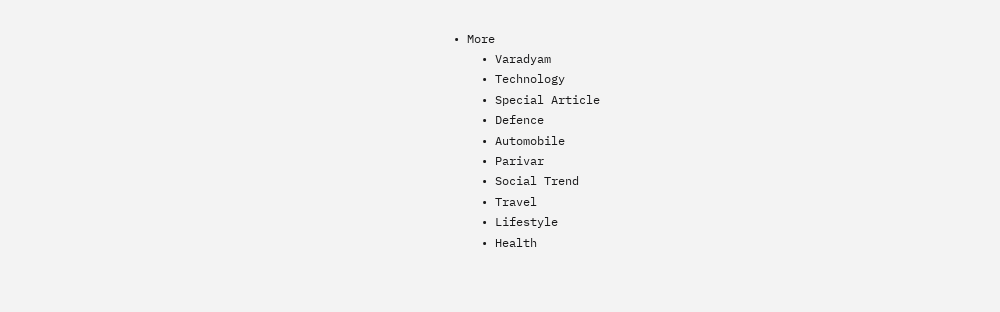• More
    • Varadyam
    • Technology
    • Special Article
    • Defence
    • Automobile
    • Parivar
    • Social Trend
    • Travel
    • Lifestyle
    • Health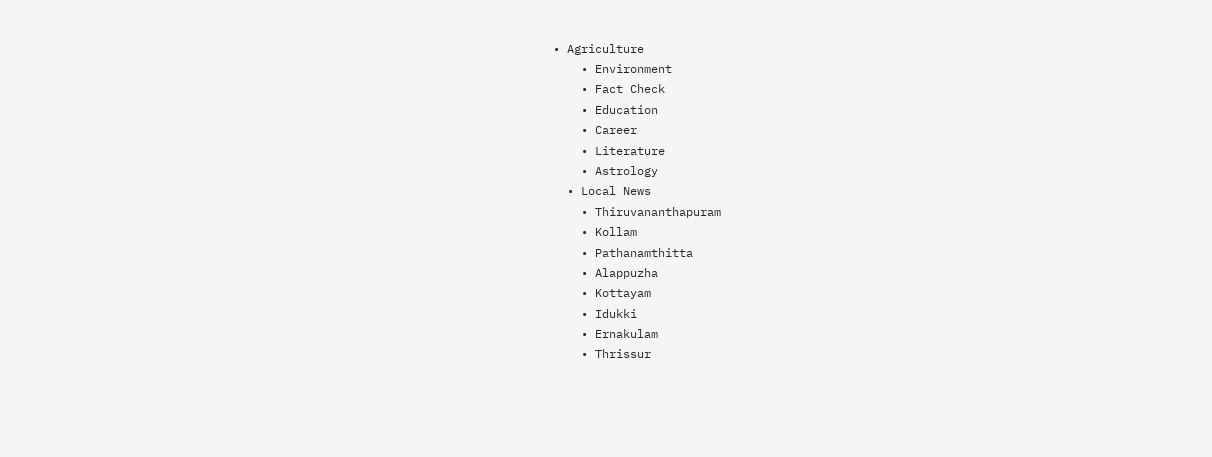• Agriculture
    • Environment
    • Fact Check
    • Education
    • Career
    • Literature
    • Astrology
  • Local News
    • Thiruvananthapuram
    • Kollam
    • Pathanamthitta
    • Alappuzha
    • Kottayam
    • Idukki
    • Ernakulam
    • Thrissur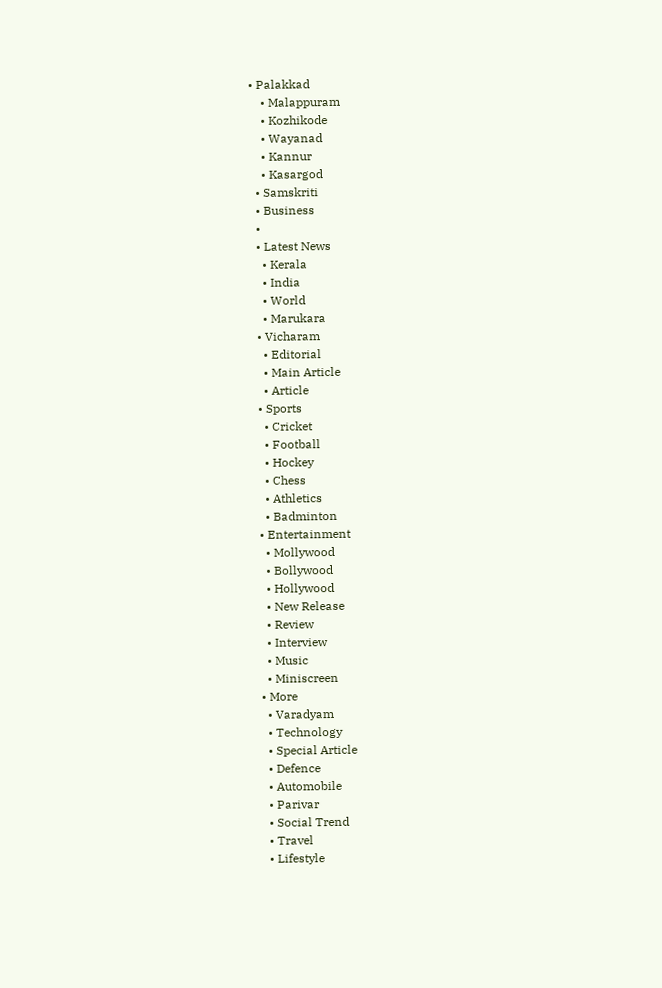• Palakkad
    • Malappuram
    • Kozhikode
    • Wayanad
    • Kannur
    • Kasargod
  • Samskriti
  • Business
  •
  • Latest News
    • Kerala
    • India
    • World
    • Marukara
  • Vicharam
    • Editorial
    • Main Article
    • Article
  • Sports
    • Cricket
    • Football
    • Hockey
    • Chess
    • Athletics
    • Badminton
  • Entertainment
    • Mollywood
    • Bollywood
    • Hollywood
    • New Release
    • Review
    • Interview
    • Music
    • Miniscreen
  • More
    • Varadyam
    • Technology
    • Special Article
    • Defence
    • Automobile
    • Parivar
    • Social Trend
    • Travel
    • Lifestyle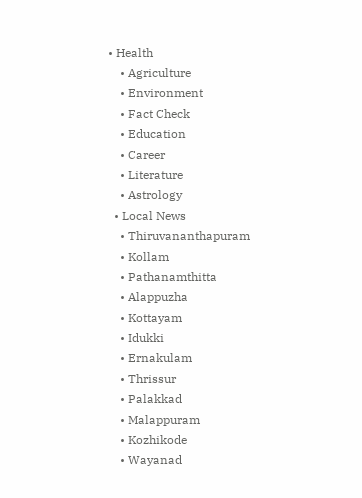• Health
    • Agriculture
    • Environment
    • Fact Check
    • Education
    • Career
    • Literature
    • Astrology
  • Local News
    • Thiruvananthapuram
    • Kollam
    • Pathanamthitta
    • Alappuzha
    • Kottayam
    • Idukki
    • Ernakulam
    • Thrissur
    • Palakkad
    • Malappuram
    • Kozhikode
    • Wayanad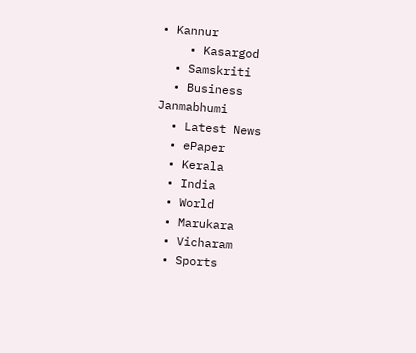• Kannur
    • Kasargod
  • Samskriti
  • Business
Janmabhumi
  • Latest News
  • ePaper
  • Kerala
  • India
  • World
  • Marukara
  • Vicharam
  • Sports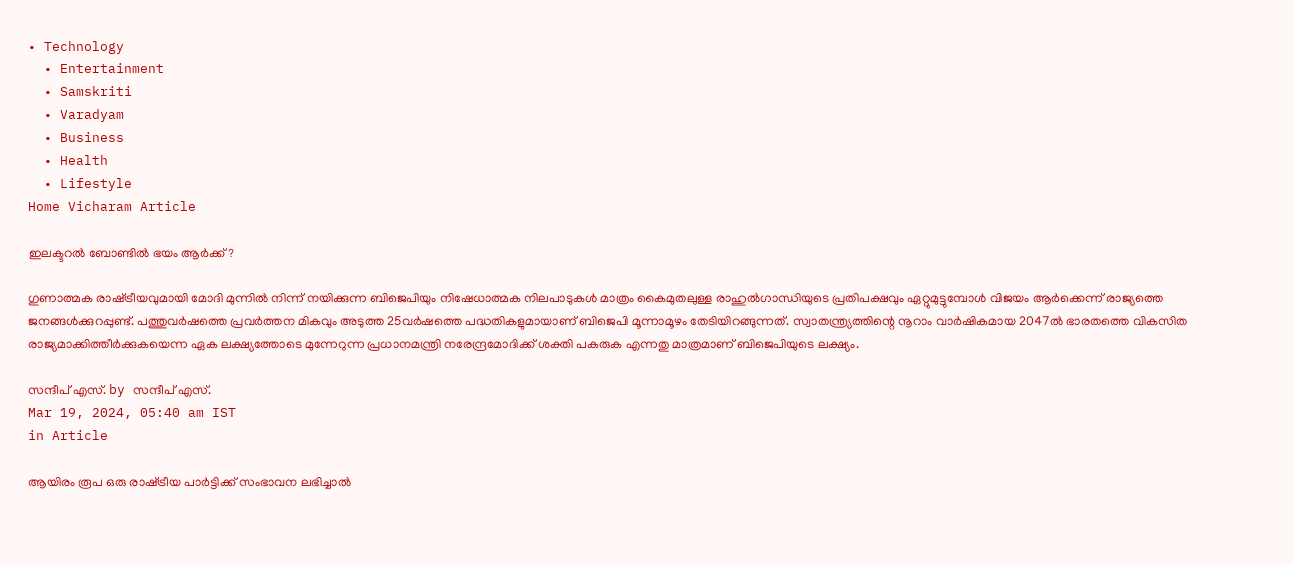• Technology
  • Entertainment
  • Samskriti
  • Varadyam
  • Business
  • Health
  • Lifestyle
Home Vicharam Article

ഇലക്ടറല്‍ ബോണ്ടില്‍ ഭയം ആര്‍ക്ക്?

ഗുണാത്മക രാഷ്‌ട്രീയവുമായി മോദി മുന്നില്‍ നിന്ന് നയിക്കുന്ന ബിജെപിയും നിഷേധാത്മക നിലപാടുകള്‍ മാത്രം കൈമുതലുള്ള രാഹുല്‍ഗാന്ധിയുടെ പ്രതിപക്ഷവും ഏറ്റുമുട്ടുമ്പോള്‍ വിജയം ആര്‍ക്കെന്ന് രാജ്യത്തെ ജനങ്ങള്‍ക്കുറപ്പുണ്ട്. പത്തുവര്‍ഷത്തെ പ്രവര്‍ത്തന മികവും അടുത്ത 25വര്‍ഷത്തെ പദ്ധതികളുമായാണ് ബിജെപി മൂന്നാമൂഴം തേടിയിറങ്ങുന്നത്. സ്വാതന്ത്ര്യത്തിന്റെ നൂറാം വാര്‍ഷികമായ 2047ല്‍ ഭാരതത്തെ വികസിത രാജ്യമാക്കിത്തീര്‍ക്കുകയെന്ന ഏക ലക്ഷ്യത്തോടെ മുന്നേറുന്ന പ്രധാനമന്ത്രി നരേന്ദ്രമോദിക്ക് ശക്തി പകരുക എന്നതു മാത്രമാണ് ബിജെപിയുടെ ലക്ഷ്യം.

സന്ദീപ്‌ എസ്. by സന്ദീപ്‌ എസ്.
Mar 19, 2024, 05:40 am IST
in Article

ആയിരം രൂപ ഒരു രാഷ്‌ട്രീയ പാര്‍ട്ടിക്ക് സംഭാവന ലഭിച്ചാല്‍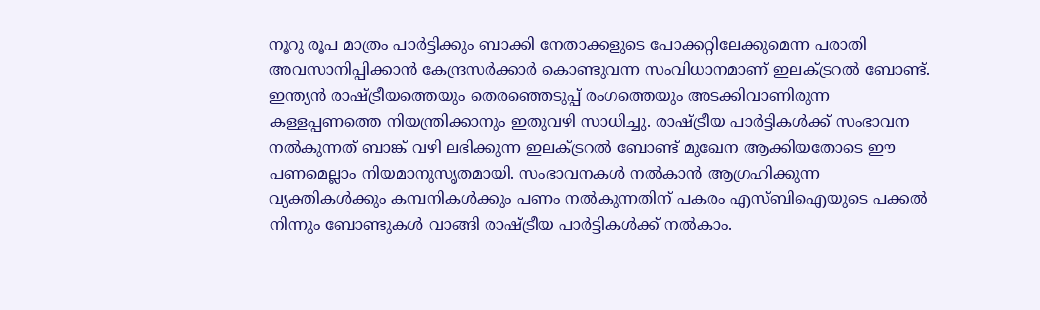നൂറു രൂപ മാത്രം പാര്‍ട്ടിക്കും ബാക്കി നേതാക്കളുടെ പോക്കറ്റിലേക്കുമെന്ന പരാതി അവസാനിപ്പിക്കാന്‍ കേന്ദ്രസര്‍ക്കാര്‍ കൊണ്ടുവന്ന സംവിധാനമാണ് ഇലക്ട്രറല്‍ ബോണ്ട്. ഇന്ത്യന്‍ രാഷ്‌ട്രീയത്തെയും തെരഞ്ഞെടുപ്പ് രംഗത്തെയും അടക്കിവാണിരുന്ന കള്ളപ്പണത്തെ നിയന്ത്രിക്കാനും ഇതുവഴി സാധിച്ചു. രാഷ്‌ട്രീയ പാര്‍ട്ടികള്‍ക്ക് സംഭാവന നല്‍കുന്നത് ബാങ്ക് വഴി ലഭിക്കുന്ന ഇലക്ട്രറല്‍ ബോണ്ട് മുഖേന ആക്കിയതോടെ ഈ പണമെല്ലാം നിയമാനുസൃതമായി. സംഭാവനകള്‍ നല്‍കാന്‍ ആഗ്രഹിക്കുന്ന വ്യക്തികള്‍ക്കും കമ്പനികള്‍ക്കും പണം നല്‍കുന്നതിന് പകരം എസ്ബിഐയുടെ പക്കല്‍ നിന്നും ബോണ്ടുകള്‍ വാങ്ങി രാഷ്‌ട്രീയ പാര്‍ട്ടികള്‍ക്ക് നല്‍കാം.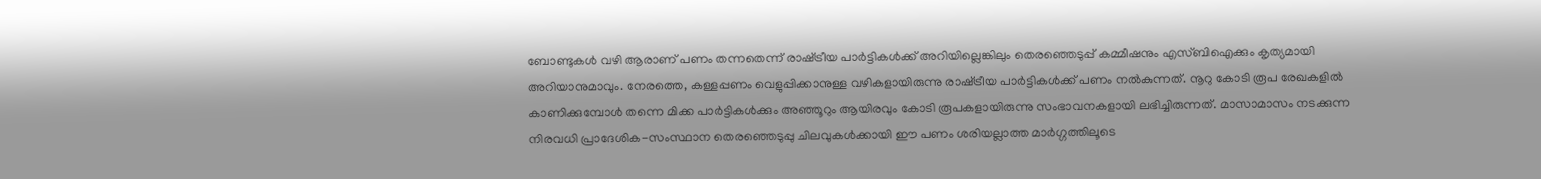ബോണ്ടുകള്‍ വഴി ആരാണ് പണം തന്നതെന്ന് രാഷ്‌ട്രീയ പാര്‍ട്ടികള്‍ക്ക് അറിയില്ലെങ്കിലും തെരഞ്ഞെടുപ്പ് കമ്മീഷനും എസ്ബിഐക്കും കൃത്യമായി അറിയാനുമാവും. നേരത്തെ, കള്ളപ്പണം വെളുപ്പിക്കാനുള്ള വഴികളായിരുന്നു രാഷ്‌ട്രീയ പാര്‍ട്ടികള്‍ക്ക് പണം നല്‍കുന്നത്. നൂറു കോടി രൂപ രേഖകളില്‍ കാണിക്കുമ്പോള്‍ തന്നെ മിക്ക പാര്‍ട്ടികള്‍ക്കും അഞ്ഞൂറും ആയിരവും കോടി രൂപകളായിരുന്നു സംഭാവനകളായി ലഭിച്ചിരുന്നത്. മാസാമാസം നടക്കുന്ന നിരവധി പ്രാദേശിക-സംസ്ഥാന തെരഞ്ഞെടുപ്പു ചിലവുകള്‍ക്കായി ഈ പണം ശരിയല്ലാത്ത മാര്‍ഗ്ഗത്തിലൂടെ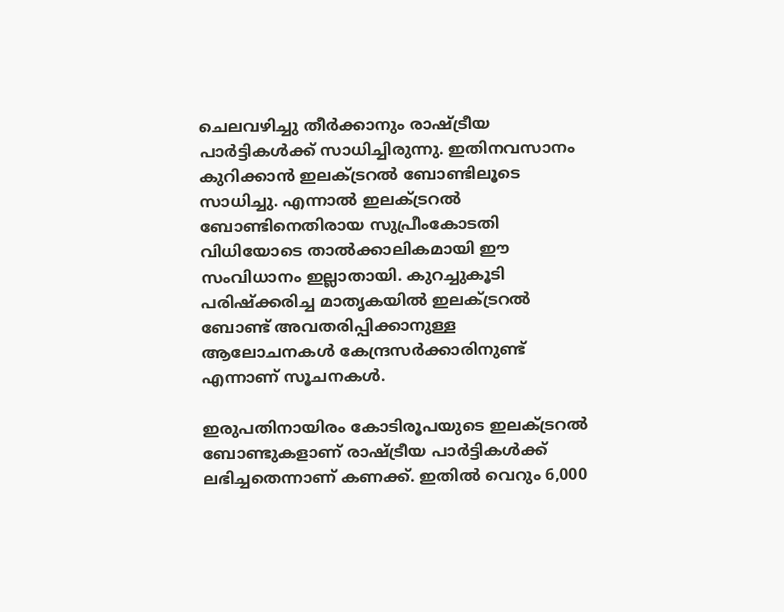ചെലവഴിച്ചു തീര്‍ക്കാനും രാഷ്‌ട്രീയ പാര്‍ട്ടികള്‍ക്ക് സാധിച്ചിരുന്നു. ഇതിനവസാനം കുറിക്കാന്‍ ഇലക്ട്രറല്‍ ബോണ്ടിലൂടെ സാധിച്ചു. എന്നാല്‍ ഇലക്ട്രറല്‍ ബോണ്ടിനെതിരായ സുപ്രീംകോടതി വിധിയോടെ താല്‍ക്കാലികമായി ഈ സംവിധാനം ഇല്ലാതായി. കുറച്ചുകൂടി പരിഷ്‌ക്കരിച്ച മാതൃകയില്‍ ഇലക്ട്രറല്‍ ബോണ്ട് അവതരിപ്പിക്കാനുള്ള ആലോചനകള്‍ കേന്ദ്രസര്‍ക്കാരിനുണ്ട് എന്നാണ് സൂചനകള്‍.

ഇരുപതിനായിരം കോടിരൂപയുടെ ഇലക്ട്രറല്‍ ബോണ്ടുകളാണ് രാഷ്‌ട്രീയ പാര്‍ട്ടികള്‍ക്ക് ലഭിച്ചതെന്നാണ് കണക്ക്. ഇതില്‍ വെറും 6,000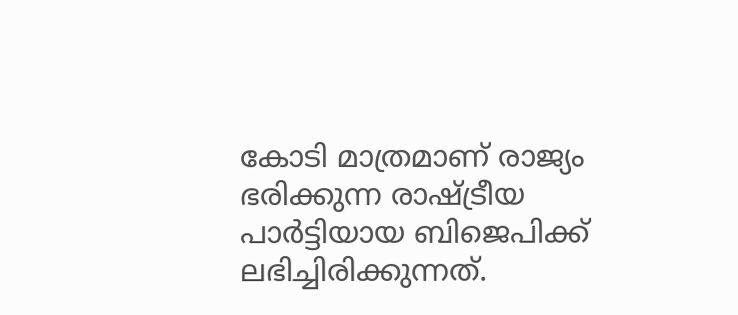കോടി മാത്രമാണ് രാജ്യം ഭരിക്കുന്ന രാഷ്‌ട്രീയ പാര്‍ട്ടിയായ ബിജെപിക്ക് ലഭിച്ചിരിക്കുന്നത്.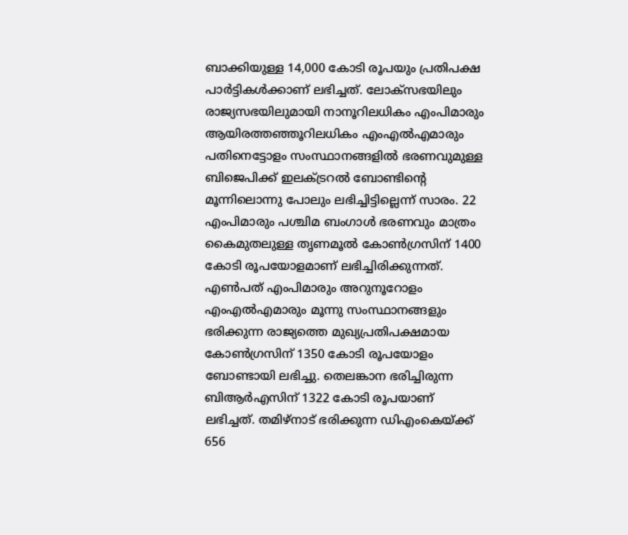ബാക്കിയുള്ള 14,000 കോടി രൂപയും പ്രതിപക്ഷ പാര്‍ട്ടികള്‍ക്കാണ് ലഭിച്ചത്. ലോക്സഭയിലും രാജ്യസഭയിലുമായി നാനൂറിലധികം എംപിമാരും ആയിരത്തഞ്ഞൂറിലധികം എംഎല്‍എമാരും പതിനെട്ടോളം സംസ്ഥാനങ്ങളില്‍ ഭരണവുമുള്ള ബിജെപിക്ക് ഇലക്ട്രറല്‍ ബോണ്ടിന്റെ മൂന്നിലൊന്നു പോലും ലഭിച്ചിട്ടില്ലെന്ന് സാരം. 22 എംപിമാരും പശ്ചിമ ബംഗാള്‍ ഭരണവും മാത്രം കൈമുതലുള്ള തൃണമൂല്‍ കോണ്‍ഗ്രസിന് 1400 കോടി രൂപയോളമാണ് ലഭിച്ചിരിക്കുന്നത്. എണ്‍പത് എംപിമാരും അറുനൂറോളം എംഎല്‍എമാരും മൂന്നു സംസ്ഥാനങ്ങളും ഭരിക്കുന്ന രാജ്യത്തെ മുഖ്യപ്രതിപക്ഷമായ കോണ്‍ഗ്രസിന് 1350 കോടി രൂപയോളം ബോണ്ടായി ലഭിച്ചു. തെലങ്കാന ഭരിച്ചിരുന്ന ബിആര്‍എസിന് 1322 കോടി രൂപയാണ് ലഭിച്ചത്. തമിഴ്നാട് ഭരിക്കുന്ന ഡിഎംകെയ്‌ക്ക് 656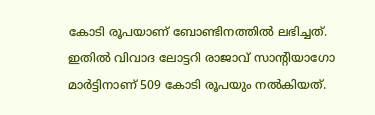കോടി രൂപയാണ് ബോണ്ടിനത്തില്‍ ലഭിച്ചത്. ഇതില്‍ വിവാദ ലോട്ടറി രാജാവ് സാന്റിയാഗോ മാര്‍ട്ടിനാണ് 509 കോടി രൂപയും നല്‍കിയത്.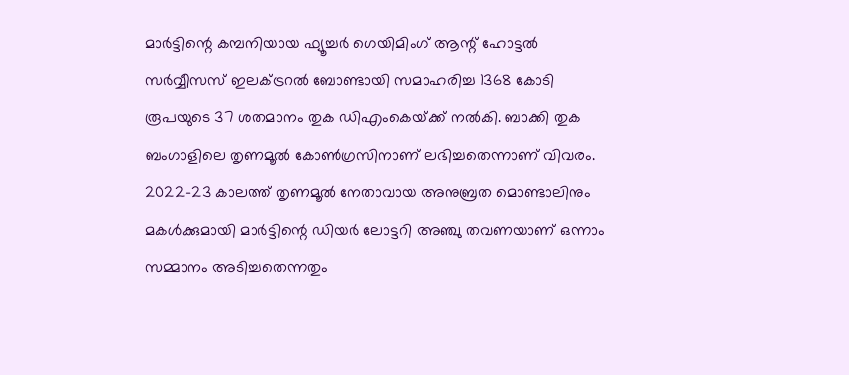മാര്‍ട്ടിന്റെ കമ്പനിയായ ഫ്യൂച്ചര്‍ ഗെയിമിംഗ് ആന്റ് ഹോട്ടല്‍ സര്‍വ്വീസസ് ഇലക്ട്രറല്‍ ബോണ്ടായി സമാഹരിച്ച 1368 കോടി രൂപയുടെ 37 ശതമാനം തുക ഡിഎംകെയ്‌ക്ക് നല്‍കി. ബാക്കി തുക ബംഗാളിലെ തൃണമൂല്‍ കോണ്‍ഗ്രസിനാണ് ലഭിച്ചതെന്നാണ് വിവരം. 2022-23 കാലത്ത് തൃണമൂല്‍ നേതാവായ അനുബ്രത മൊണ്ടാലിനും മകള്‍ക്കുമായി മാര്‍ട്ടിന്റെ ഡിയര്‍ ലോട്ടറി അഞ്ചു തവണയാണ് ഒന്നാം സമ്മാനം അടിച്ചതെന്നതും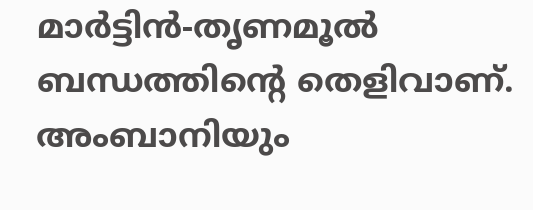മാര്‍ട്ടിന്‍-തൃണമൂല്‍ ബന്ധത്തിന്റെ തെളിവാണ്. അംബാനിയും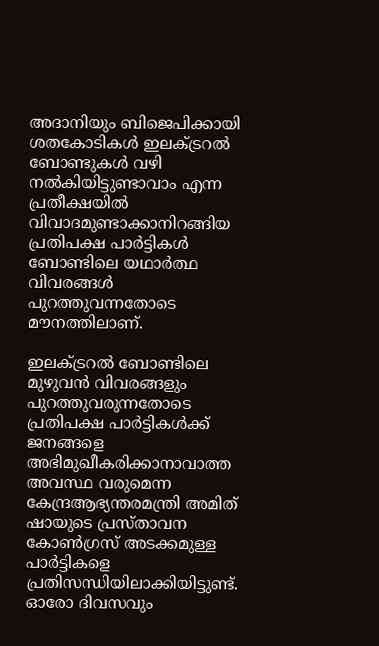അദാനിയും ബിജെപിക്കായി ശതകോടികള്‍ ഇലക്ട്രറല്‍ ബോണ്ടുകള്‍ വഴി നല്‍കിയിട്ടുണ്ടാവാം എന്ന പ്രതീക്ഷയില്‍ വിവാദമുണ്ടാക്കാനിറങ്ങിയ പ്രതിപക്ഷ പാര്‍ട്ടികള്‍ ബോണ്ടിലെ യഥാര്‍ത്ഥ വിവരങ്ങള്‍ പുറത്തുവന്നതോടെ മൗനത്തിലാണ്.

ഇലക്ട്രറല്‍ ബോണ്ടിലെ മുഴുവന്‍ വിവരങ്ങളും പുറത്തുവരുന്നതോടെ പ്രതിപക്ഷ പാര്‍ട്ടികള്‍ക്ക് ജനങ്ങളെ അഭിമുഖീകരിക്കാനാവാത്ത അവസ്ഥ വരുമെന്ന കേന്ദ്രആഭ്യന്തരമന്ത്രി അമിത് ഷായുടെ പ്രസ്താവന കോണ്‍ഗ്രസ് അടക്കമുള്ള പാര്‍ട്ടികളെ പ്രതിസന്ധിയിലാക്കിയിട്ടുണ്ട്. ഓരോ ദിവസവും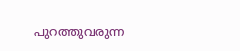പുറത്തുവരുന്ന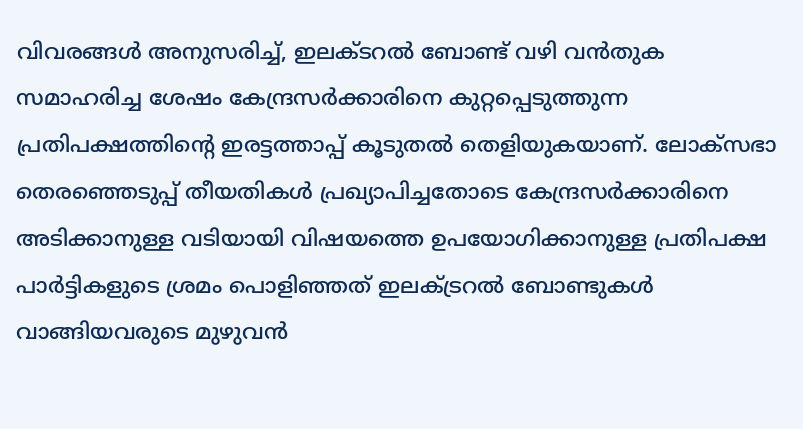വിവരങ്ങള്‍ അനുസരിച്ച്, ഇലക്ടറല്‍ ബോണ്ട് വഴി വന്‍തുക സമാഹരിച്ച ശേഷം കേന്ദ്രസര്‍ക്കാരിനെ കുറ്റപ്പെടുത്തുന്ന പ്രതിപക്ഷത്തിന്റെ ഇരട്ടത്താപ്പ് കൂടുതല്‍ തെളിയുകയാണ്. ലോക്സഭാ തെരഞ്ഞെടുപ്പ് തീയതികള്‍ പ്രഖ്യാപിച്ചതോടെ കേന്ദ്രസര്‍ക്കാരിനെ അടിക്കാനുള്ള വടിയായി വിഷയത്തെ ഉപയോഗിക്കാനുള്ള പ്രതിപക്ഷ പാര്‍ട്ടികളുടെ ശ്രമം പൊളിഞ്ഞത് ഇലക്ട്രറല്‍ ബോണ്ടുകള്‍ വാങ്ങിയവരുടെ മുഴുവന്‍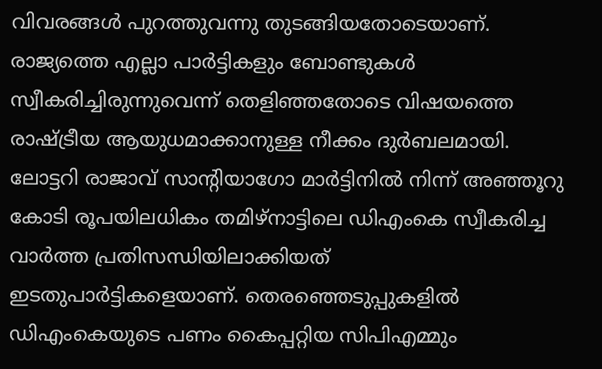വിവരങ്ങള്‍ പുറത്തുവന്നു തുടങ്ങിയതോടെയാണ്. രാജ്യത്തെ എല്ലാ പാര്‍ട്ടികളും ബോണ്ടുകള്‍ സ്വീകരിച്ചിരുന്നുവെന്ന് തെളിഞ്ഞതോടെ വിഷയത്തെ രാഷ്‌ട്രീയ ആയുധമാക്കാനുള്ള നീക്കം ദുര്‍ബലമായി. ലോട്ടറി രാജാവ് സാന്റിയാഗോ മാര്‍ട്ടിനില്‍ നിന്ന് അഞ്ഞൂറു കോടി രൂപയിലധികം തമിഴ്നാട്ടിലെ ഡിഎംകെ സ്വീകരിച്ച വാര്‍ത്ത പ്രതിസന്ധിയിലാക്കിയത് ഇടതുപാര്‍ട്ടികളെയാണ്. തെരഞ്ഞെടുപ്പുകളില്‍ ഡിഎംകെയുടെ പണം കൈപ്പറ്റിയ സിപിഎമ്മും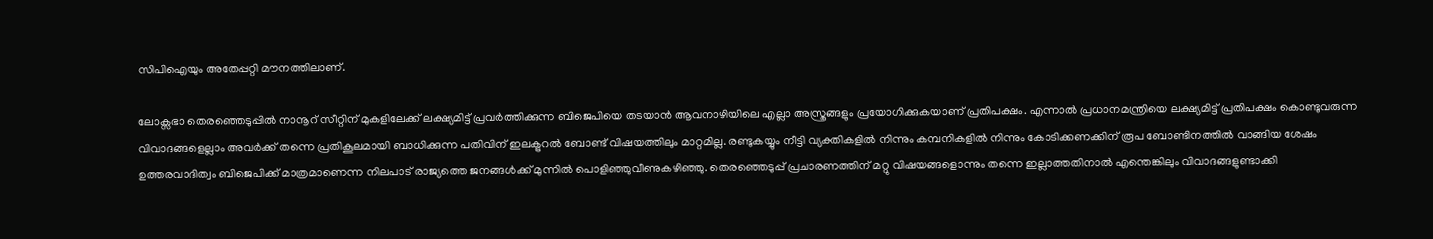സിപിഐയും അതേപ്പറ്റി മൗനത്തിലാണ്.

ലോക്സഭാ തെരഞ്ഞെടുപ്പില്‍ നാനൂറ് സീറ്റിന് മുകളിലേക്ക് ലക്ഷ്യമിട്ട് പ്രവര്‍ത്തിക്കുന്ന ബിജെപിയെ തടയാന്‍ ആവനാഴിയിലെ എല്ലാ അസ്ത്രങ്ങളും പ്രയോഗിക്കുകയാണ് പ്രതിപക്ഷം. എന്നാല്‍ പ്രധാനമന്ത്രിയെ ലക്ഷ്യമിട്ട് പ്രതിപക്ഷം കൊണ്ടുവരുന്ന വിവാദങ്ങളെല്ലാം അവര്‍ക്ക് തന്നെ പ്രതികൂലമായി ബാധിക്കുന്ന പതിവിന് ഇലക്ട്രറല്‍ ബോണ്ട് വിഷയത്തിലും മാറ്റമില്ല. രണ്ടുകയ്യും നീട്ടി വ്യക്തികളില്‍ നിന്നും കമ്പനികളില്‍ നിന്നും കോടിക്കണക്കിന് രൂപ ബോണ്ടിനത്തില്‍ വാങ്ങിയ ശേഷം ഉത്തരവാദിത്വം ബിജെപിക്ക് മാത്രമാണെന്ന നിലപാട് രാജ്യത്തെ ജനങ്ങള്‍ക്ക് മുന്നില്‍ പൊളിഞ്ഞുവീണുകഴിഞ്ഞു. തെരഞ്ഞെടുപ്പ് പ്രചാരണത്തിന് മറ്റു വിഷയങ്ങളൊന്നും തന്നെ ഇല്ലാത്തതിനാല്‍ എന്തെങ്കിലും വിവാദങ്ങളുണ്ടാക്കി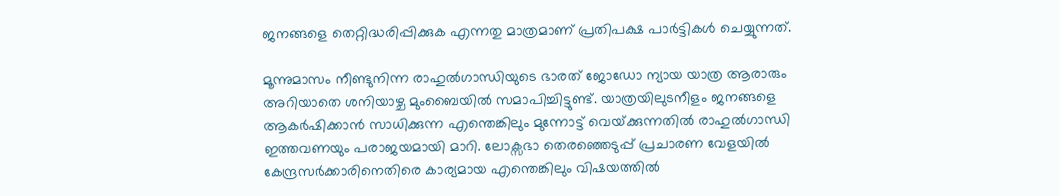ജനങ്ങളെ തെറ്റിദ്ധരിപ്പിക്കുക എന്നതു മാത്രമാണ് പ്രതിപക്ഷ പാര്‍ട്ടികള്‍ ചെയ്യുന്നത്.

മൂന്നുമാസം നീണ്ടുനിന്ന രാഹുല്‍ഗാന്ധിയുടെ ഭാരത് ജോഡോ ന്യായ യാത്ര ആരാരും അറിയാതെ ശനിയാഴ്ച മുംബൈയില്‍ സമാപിച്ചിട്ടുണ്ട്. യാത്രയിലുടനീളം ജനങ്ങളെ ആകര്‍ഷിക്കാന്‍ സാധിക്കുന്ന എന്തെങ്കിലും മുന്നോട്ട് വെയ്‌ക്കുന്നതില്‍ രാഹുല്‍ഗാന്ധി ഇത്തവണയും പരാജയമായി മാറി. ലോക്സഭാ തെരഞ്ഞെടുപ്പ് പ്രചാരണ വേളയില്‍ കേന്ദ്രസര്‍ക്കാരിനെതിരെ കാര്യമായ എന്തെങ്കിലും വിഷയത്തില്‍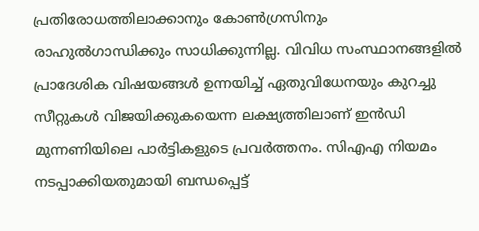പ്രതിരോധത്തിലാക്കാനും കോണ്‍ഗ്രസിനും രാഹുല്‍ഗാന്ധിക്കും സാധിക്കുന്നില്ല. വിവിധ സംസ്ഥാനങ്ങളില്‍ പ്രാദേശിക വിഷയങ്ങള്‍ ഉന്നയിച്ച് ഏതുവിധേനയും കുറച്ചു സീറ്റുകള്‍ വിജയിക്കുകയെന്ന ലക്ഷ്യത്തിലാണ് ഇന്‍ഡി മുന്നണിയിലെ പാര്‍ട്ടികളുടെ പ്രവര്‍ത്തനം. സിഎഎ നിയമം നടപ്പാക്കിയതുമായി ബന്ധപ്പെട്ട്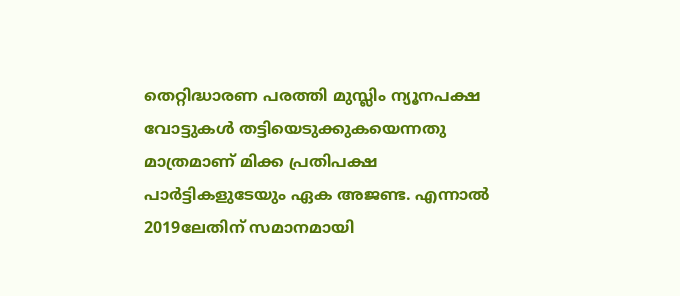തെറ്റിദ്ധാരണ പരത്തി മുസ്ലിം ന്യൂനപക്ഷ വോട്ടുകള്‍ തട്ടിയെടുക്കുകയെന്നതു മാത്രമാണ് മിക്ക പ്രതിപക്ഷ പാര്‍ട്ടികളുടേയും ഏക അജണ്ട. എന്നാല്‍ 2019ലേതിന് സമാനമായി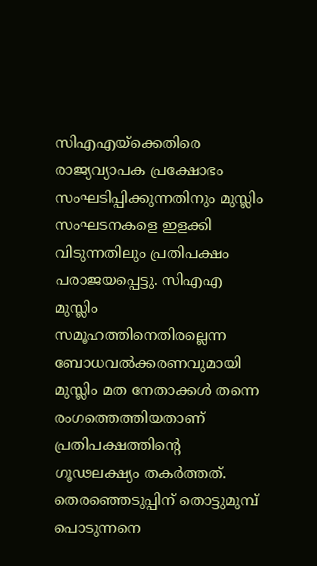സിഎഎയ്‌ക്കെതിരെ രാജ്യവ്യാപക പ്രക്ഷോഭം സംഘടിപ്പിക്കുന്നതിനും മുസ്ലിം സംഘടനകളെ ഇളക്കി വിടുന്നതിലും പ്രതിപക്ഷം പരാജയപ്പെട്ടു. സിഎഎ മുസ്ലിം സമൂഹത്തിനെതിരല്ലെന്ന ബോധവല്‍ക്കരണവുമായി മുസ്ലിം മത നേതാക്കള്‍ തന്നെ രംഗത്തെത്തിയതാണ് പ്രതിപക്ഷത്തിന്റെ ഗൂഢലക്ഷ്യം തകര്‍ത്തത്. തെരഞ്ഞെടുപ്പിന് തൊട്ടുമുമ്പ് പൊടുന്നനെ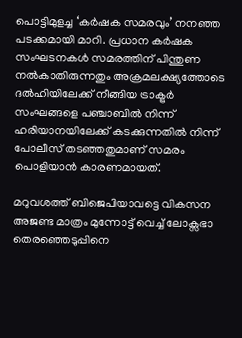പൊട്ടിമുളച്ച ‘കര്‍ഷക സമരവും’ നനഞ്ഞ പടക്കമായി മാറി. പ്രധാന കര്‍ഷക സംഘടനകള്‍ സമരത്തിന് പിന്തുണ നല്‍കാതിരുന്നതും അക്രമലക്ഷ്യത്തോടെ ദല്‍ഹിയിലേക്ക് നീങ്ങിയ ട്രാക്ട്രര്‍ സംഘങ്ങളെ പഞ്ചാബില്‍ നിന്ന് ഹരിയാനയിലേക്ക് കടക്കുന്നതില്‍ നിന്ന് പോലീസ് തടഞ്ഞതുമാണ് സമരം പൊളിയാന്‍ കാരണമായത്.

മറുവശത്ത് ബിജെപിയാവട്ടെ വികസന അജണ്ട മാത്രം മുന്നോട്ട് വെച്ച് ലോക്സഭാ തെരഞ്ഞെടുപ്പിനെ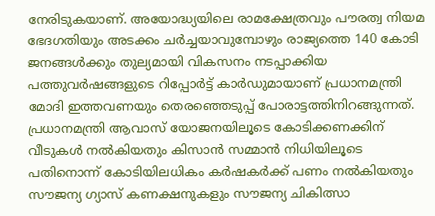നേരിടുകയാണ്. അയോദ്ധ്യയിലെ രാമക്ഷേത്രവും പൗരത്വ നിയമ ഭേദഗതിയും അടക്കം ചര്‍ച്ചയാവുമ്പോഴും രാജ്യത്തെ 140 കോടി ജനങ്ങള്‍ക്കും തുല്യമായി വികസനം നടപ്പാക്കിയ പത്തുവര്‍ഷങ്ങളുടെ റിപ്പോര്‍ട്ട് കാര്‍ഡുമായാണ് പ്രധാനമന്ത്രി മോദി ഇത്തവണയും തെരഞ്ഞെടുപ്പ് പോരാട്ടത്തിനിറങ്ങുന്നത്. പ്രധാനമന്ത്രി ആവാസ് യോജനയിലൂടെ കോടിക്കണക്കിന് വീടുകള്‍ നല്‍കിയതും കിസാന്‍ സമ്മാന്‍ നിധിയിലൂടെ പതിനൊന്ന് കോടിയിലധികം കര്‍ഷകര്‍ക്ക് പണം നല്‍കിയതും സൗജന്യ ഗ്യാസ് കണക്ഷനുകളും സൗജന്യ ചികിത്സാ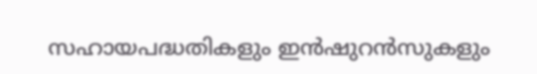സഹായപദ്ധതികളും ഇന്‍ഷുറന്‍സുകളും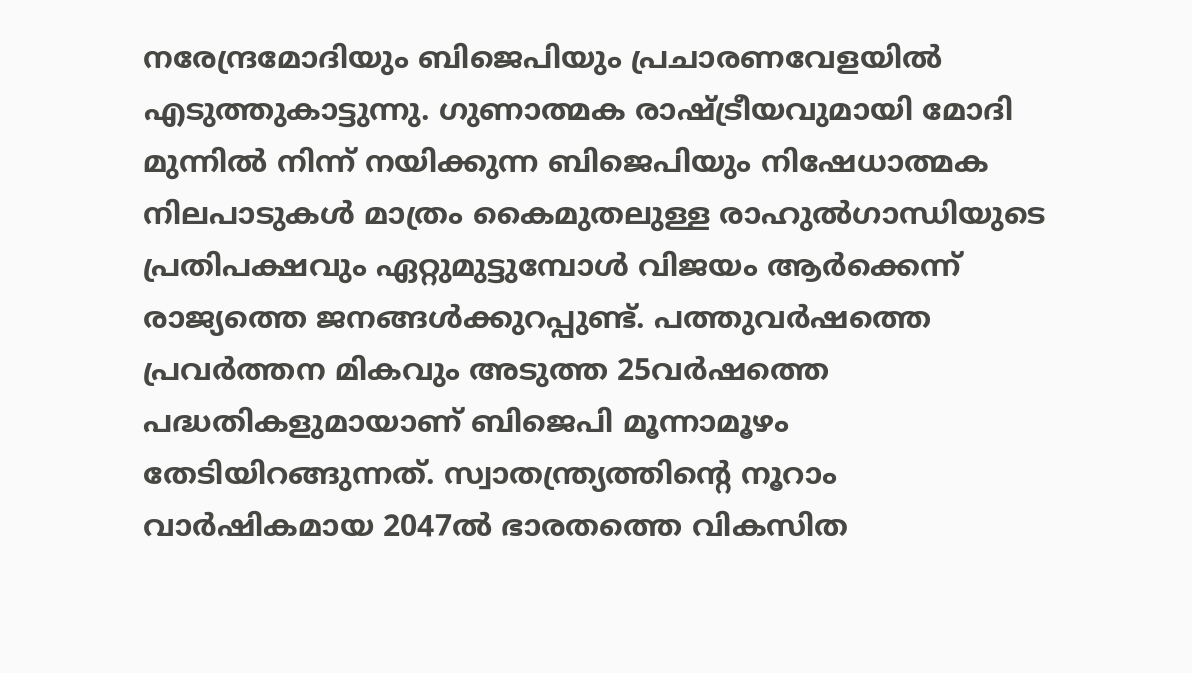നരേന്ദ്രമോദിയും ബിജെപിയും പ്രചാരണവേളയില്‍ എടുത്തുകാട്ടുന്നു. ഗുണാത്മക രാഷ്‌ട്രീയവുമായി മോദി മുന്നില്‍ നിന്ന് നയിക്കുന്ന ബിജെപിയും നിഷേധാത്മക നിലപാടുകള്‍ മാത്രം കൈമുതലുള്ള രാഹുല്‍ഗാന്ധിയുടെ പ്രതിപക്ഷവും ഏറ്റുമുട്ടുമ്പോള്‍ വിജയം ആര്‍ക്കെന്ന് രാജ്യത്തെ ജനങ്ങള്‍ക്കുറപ്പുണ്ട്. പത്തുവര്‍ഷത്തെ പ്രവര്‍ത്തന മികവും അടുത്ത 25വര്‍ഷത്തെ പദ്ധതികളുമായാണ് ബിജെപി മൂന്നാമൂഴം തേടിയിറങ്ങുന്നത്. സ്വാതന്ത്ര്യത്തിന്റെ നൂറാം വാര്‍ഷികമായ 2047ല്‍ ഭാരതത്തെ വികസിത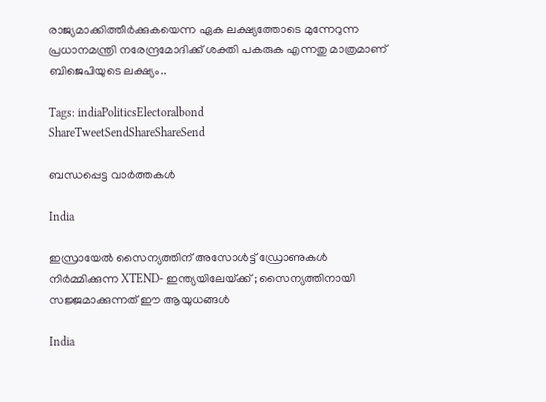രാജ്യമാക്കിത്തീര്‍ക്കുകയെന്ന ഏക ലക്ഷ്യത്തോടെ മുന്നേറുന്ന പ്രധാനമന്ത്രി നരേന്ദ്രമോദിക്ക് ശക്തി പകരുക എന്നതു മാത്രമാണ് ബിജെപിയുടെ ലക്ഷ്യം..

Tags: indiaPoliticsElectoralbond
ShareTweetSendShareShareSend

ബന്ധപ്പെട്ട വാര്‍ത്തകള്‍

India

ഇസ്രായേൽ സൈന്യത്തിന് അസോൾട്ട് ഡ്രോണുകൾ നിർമ്മിക്കുന്ന XTEND- ഇന്ത്യയിലേയ്‌ക്ക് ; സൈന്യത്തിനായി സജ്ജമാക്കുന്നത് ഈ ആയുധങ്ങൾ

India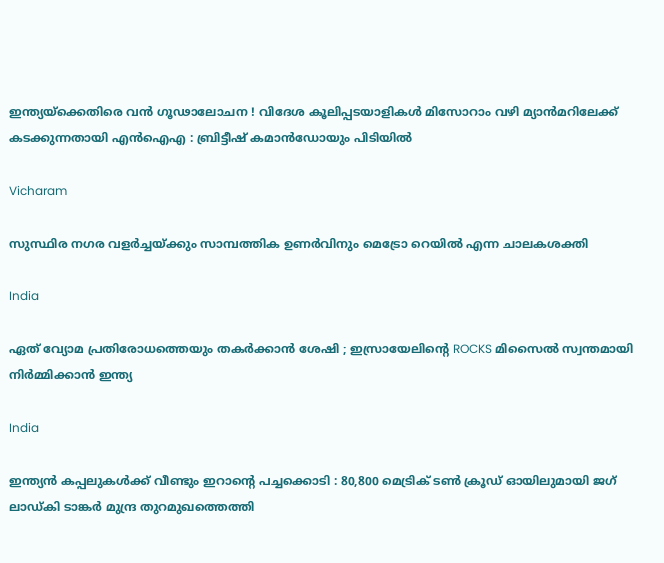ഇന്ത്യയ്‌ക്കെതിരെ വൻ ഗൂഢാലോചന ! വിദേശ കൂലിപ്പടയാളികൾ മിസോറാം വഴി മ്യാൻമറിലേക്ക് കടക്കുന്നതായി എൻഐഎ : ബ്രിട്ടീഷ് കമാൻഡോയും പിടിയിൽ

Vicharam

സുസ്ഥിര നഗര വളര്‍ച്ചയ്‌ക്കും സാമ്പത്തിക ഉണര്‍വിനും മെട്രോ റെയില്‍ എന്ന ചാലകശക്തി

India

ഏത് വ്യോമ പ്രതിരോധത്തെയും തകർക്കാൻ ശേഷി ; ഇസ്രായേലിന്റെ ROCKS മിസൈൽ സ്വന്തമായി നിർമ്മിക്കാൻ ഇന്ത്യ

India

ഇന്ത്യൻ കപ്പലുകൾക്ക് വീണ്ടും ഇറാന്റെ പച്ചക്കൊടി : 80,800 മെട്രിക് ടൺ ക്രൂഡ് ഓയിലുമായി ജഗ് ലാഡ്കി ടാങ്കർ മുന്ദ്ര തുറമുഖത്തെത്തി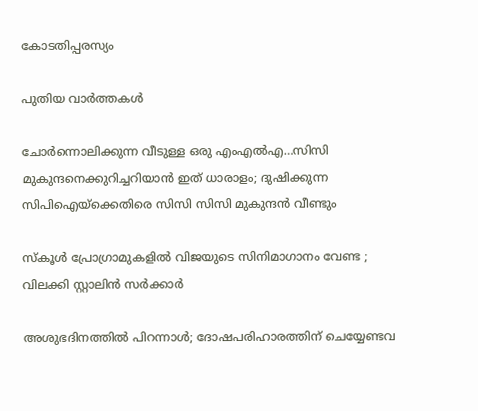കോടതിപ്പരസ്യം

പുതിയ വാര്‍ത്തകള്‍

ചോര്‍ന്നൊലിക്കുന്ന വീടുള്ള ഒരു എംഎല്‍എ…സിസി മുകുന്ദനെക്കുറിച്ചറിയാന്‍ ഇത് ധാരാളം; ദുഷിക്കുന്ന സിപിഐയ്‌ക്കെതിരെ സിസി സിസി മുകുന്ദന്‍ വീണ്ടും

സ്കൂൾ പ്രോഗ്രാമുകളിൽ വിജയുടെ സിനിമാഗാനം വേണ്ട ; വിലക്കി സ്റ്റാലിൻ സർക്കാർ

അശുഭദിനത്തിൽ പിറന്നാൾ; ദോഷപരിഹാരത്തിന് ചെയ്യേണ്ടവ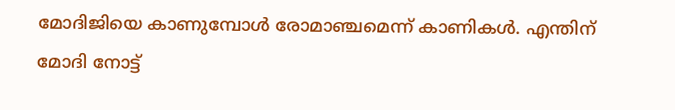മോദിജിയെ കാണുമ്പോള്‍ രോമാഞ്ചമെന്ന് കാണികള്‍. എന്തിന് മോദി നോട്ട്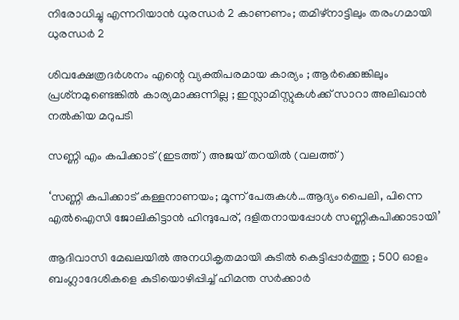നിരോധിച്ചു എന്നറിയാന്‍ ധുരന്ധര്‍ 2 കാണണം; തമിഴ്നാട്ടിലും തരംഗമായി ധുരന്ധര്‍ 2

ശിവക്ഷേത്രദർശനം എന്റെ വ്യക്തിപരമായ കാര്യം ; ആർക്കെങ്കിലും പ്രശ്‌നമുണ്ടെങ്കിൽ കാര്യമാക്കുന്നില്ല ; ഇസ്ലാമിസ്റ്റുകൾക്ക് സാറാ അലിഖാൻ നൽകിയ മറുപടി

സണ്ണി എം കപിക്കാട് (ഇടത്ത്) അജയ് തറയില്‍ (വലത്ത്)

‘സണ്ണി കപിക്കാട് കള്ളനാണയം; മൂന്ന് പേരുകള്‍…ആദ്യം പൈലി, പിന്നെ എല്‍ഐസി ജോലികിട്ടാന്‍ ഹിന്ദുപേര്, ദളിതനായപ്പോള്‍ സണ്ണികപിക്കാടായി’

ആദിവാസി മേഖലയിൽ അനധികൃതമായി കുടിൽ കെട്ടിപ്പാർത്തു ; 500 ഓളം ബംഗ്ലാദേശികളെ കുടിയൊഴിപ്പിച്ച് ഹിമന്ത സർക്കാർ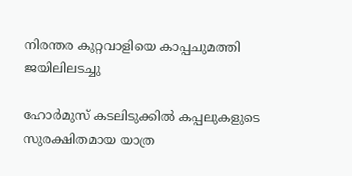നിരന്തര കുറ്റവാളിയെ കാപ്പചുമത്തി ജയിലിലടച്ചു

ഹോർമുസ് കടലിടുക്കിൽ കപ്പലുകളുടെ സുരക്ഷിതമായ യാത്ര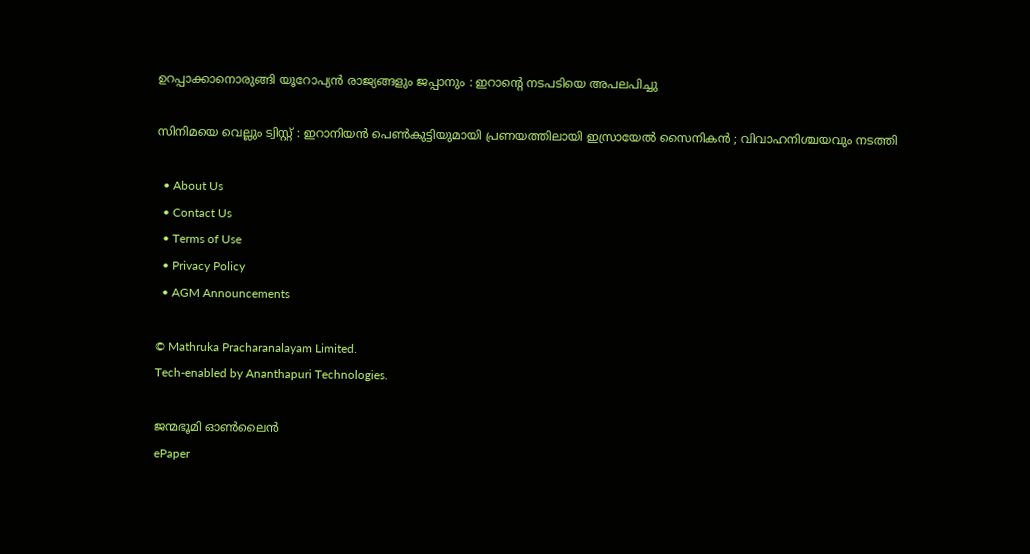ഉറപ്പാക്കാനൊരുങ്ങി യൂറോപ്യൻ രാജ്യങ്ങളും ജപ്പാനും : ഇറാന്റെ നടപടിയെ അപലപിച്ചു

സിനിമയെ വെല്ലും ട്വിസ്റ്റ് : ഇറാനിയൻ പെൺകുട്ടിയുമായി പ്രണയത്തിലായി ഇസ്രായേൽ സൈനികൻ ; വിവാഹനിശ്ചയവും നടത്തി

  • About Us
  • Contact Us
  • Terms of Use
  • Privacy Policy
  • AGM Announcements

© Mathruka Pracharanalayam Limited.
Tech-enabled by Ananthapuri Technologies.

ജന്മഭൂമി ഓണ്‍ലൈന്‍
ePaper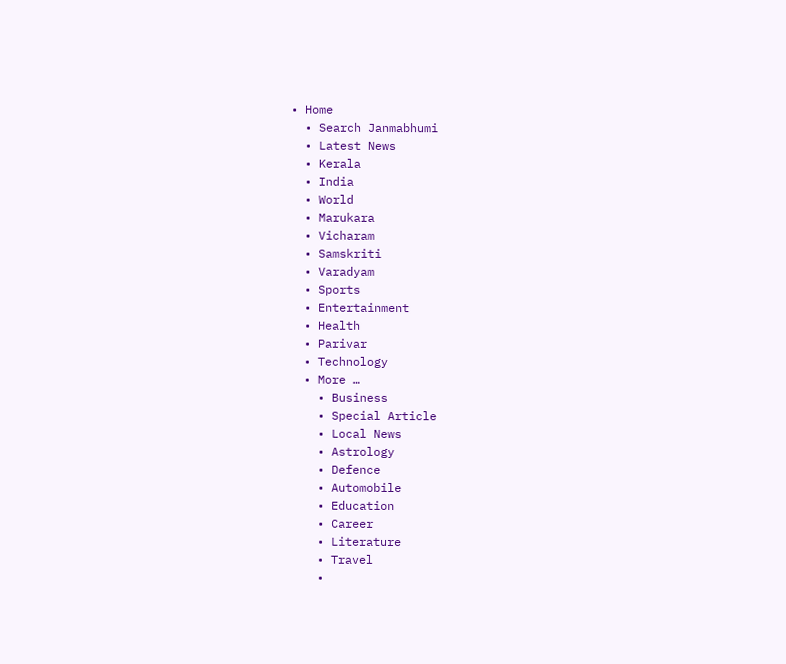• Home
  • Search Janmabhumi
  • Latest News
  • Kerala
  • India
  • World
  • Marukara
  • Vicharam
  • Samskriti
  • Varadyam
  • Sports
  • Entertainment
  • Health
  • Parivar
  • Technology
  • More …
    • Business
    • Special Article
    • Local News
    • Astrology
    • Defence
    • Automobile
    • Education
    • Career
    • Literature
    • Travel
    •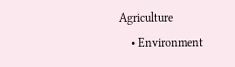Agriculture
    • Environment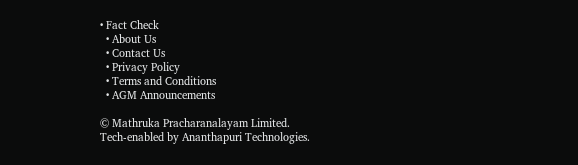• Fact Check
  • About Us
  • Contact Us
  • Privacy Policy
  • Terms and Conditions
  • AGM Announcements

© Mathruka Pracharanalayam Limited.
Tech-enabled by Ananthapuri Technologies.